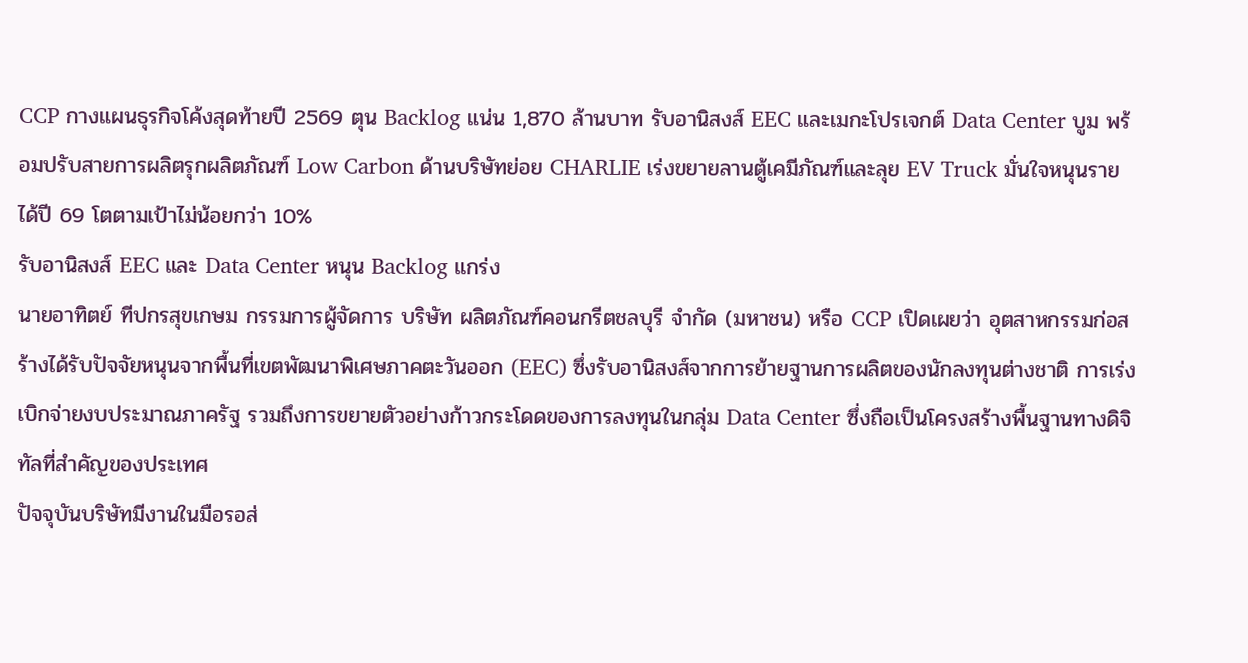CCP กางแผนธุรกิจโค้งสุดท้ายปี 2569 ตุน Backlog แน่น 1,870 ล้านบาท รับอานิสงส์ EEC และเมกะโปรเจกต์ Data Center บูม พร้อมปรับสายการผลิตรุกผลิตภัณฑ์ Low Carbon ด้านบริษัทย่อย CHARLIE เร่งขยายลานตู้เคมีภัณฑ์และลุย EV Truck มั่นใจหนุนรายได้ปี 69 โตตามเป้าไม่น้อยกว่า 10%
รับอานิสงส์ EEC และ Data Center หนุน Backlog แกร่ง
นายอาทิตย์ ทีปกรสุขเกษม กรรมการผู้จัดการ บริษัท ผลิตภัณฑ์คอนกรีตชลบุรี จำกัด (มหาชน) หรือ CCP เปิดเผยว่า อุตสาหกรรมก่อสร้างได้รับปัจจัยหนุนจากพื้นที่เขตพัฒนาพิเศษภาคตะวันออก (EEC) ซึ่งรับอานิสงส์จากการย้ายฐานการผลิตของนักลงทุนต่างชาติ การเร่งเบิกจ่ายงบประมาณภาครัฐ รวมถึงการขยายตัวอย่างก้าวกระโดดของการลงทุนในกลุ่ม Data Center ซึ่งถือเป็นโครงสร้างพื้นฐานทางดิจิทัลที่สำคัญของประเทศ
ปัจจุบันบริษัทมีงานในมือรอส่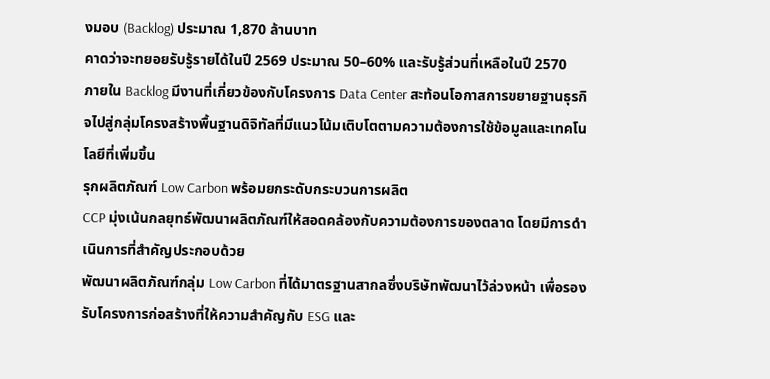งมอบ (Backlog) ประมาณ 1,870 ล้านบาท
คาดว่าจะทยอยรับรู้รายได้ในปี 2569 ประมาณ 50–60% และรับรู้ส่วนที่เหลือในปี 2570
ภายใน Backlog มีงานที่เกี่ยวข้องกับโครงการ Data Center สะท้อนโอกาสการขยายฐานธุรกิจไปสู่กลุ่มโครงสร้างพื้นฐานดิจิทัลที่มีแนวโน้มเติบโตตามความต้องการใช้ข้อมูลและเทคโนโลยีที่เพิ่มขึ้น
รุกผลิตภัณฑ์ Low Carbon พร้อมยกระดับกระบวนการผลิต
CCP มุ่งเน้นกลยุทธ์พัฒนาผลิตภัณฑ์ให้สอดคล้องกับความต้องการของตลาด โดยมีการดำเนินการที่สำคัญประกอบด้วย
พัฒนาผลิตภัณฑ์กลุ่ม Low Carbon ที่ได้มาตรฐานสากลซึ่งบริษัทพัฒนาไว้ล่วงหน้า เพื่อรองรับโครงการก่อสร้างที่ให้ความสำคัญกับ ESG และ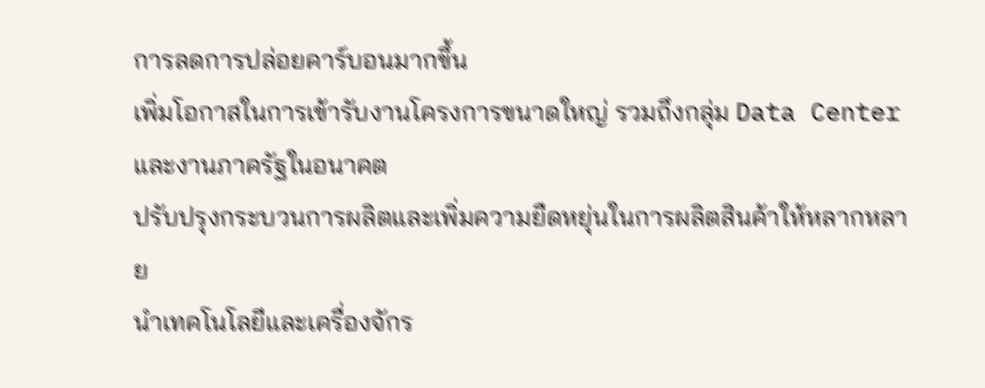การลดการปล่อยคาร์บอนมากขึ้น
เพิ่มโอกาสในการเข้ารับงานโครงการขนาดใหญ่ รวมถึงกลุ่ม Data Center และงานภาครัฐในอนาคต
ปรับปรุงกระบวนการผลิตและเพิ่มความยืดหยุ่นในการผลิตสินค้าให้หลากหลาย
นำเทคโนโลยีและเครื่องจักร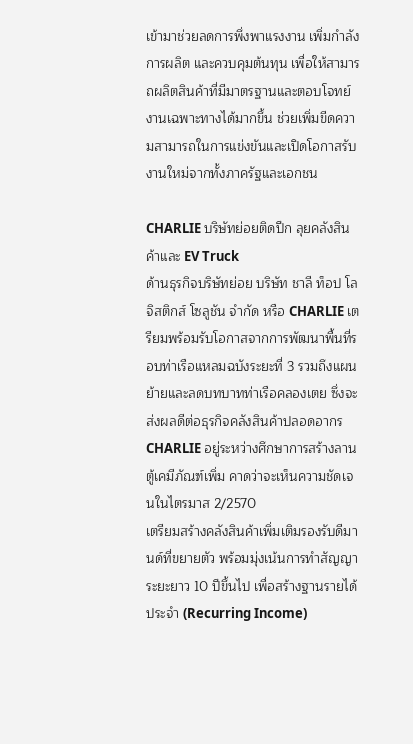เข้ามาช่วยลดการพึ่งพาแรงงาน เพิ่มกำลังการผลิต และควบคุมต้นทุน เพื่อให้สามารถผลิตสินค้าที่มีมาตรฐานและตอบโจทย์งานเฉพาะทางได้มากขึ้น ช่วยเพิ่มขีดความสามารถในการแข่งขันและเปิดโอกาสรับงานใหม่จากทั้งภาครัฐและเอกชน

CHARLIE บริษัทย่อยติดปีก ลุยคลังสินค้าและ EV Truck
ด้านธุรกิจบริษัทย่อย บริษัท ชาลี ท็อป โลจิสติกส์ โซลูชัน จำกัด หรือ CHARLIE เตรียมพร้อมรับโอกาสจากการพัฒนาพื้นที่รอบท่าเรือแหลมฉบังระยะที่ 3 รวมถึงแผนย้ายและลดบทบาทท่าเรือคลองเตย ซึ่งจะส่งผลดีต่อธุรกิจคลังสินค้าปลอดอากร
CHARLIE อยู่ระหว่างศึกษาการสร้างลานตู้เคมีภัณฑ์เพิ่ม คาดว่าจะเห็นความชัดเจนในไตรมาส 2/2570
เตรียมสร้างคลังสินค้าเพิ่มเติมรองรับดีมานด์ที่ขยายตัว พร้อมมุ่งเน้นการทำสัญญาระยะยาว 10 ปีขึ้นไป เพื่อสร้างฐานรายได้ประจำ (Recurring Income)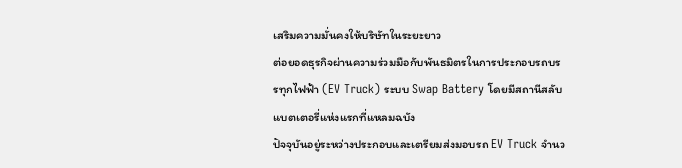เสริมความมั่นคงให้บริษัทในระยะยาว
ต่อยอดธุรกิจผ่านความร่วมมือกับพันธมิตรในการประกอบรถบรรทุกไฟฟ้า (EV Truck) ระบบ Swap Battery โดยมีสถานีสลับแบตเตอรี่แห่งแรกที่แหลมฉบัง
ปัจจุบันอยู่ระหว่างประกอบและเตรียมส่งมอบรถ EV Truck จำนว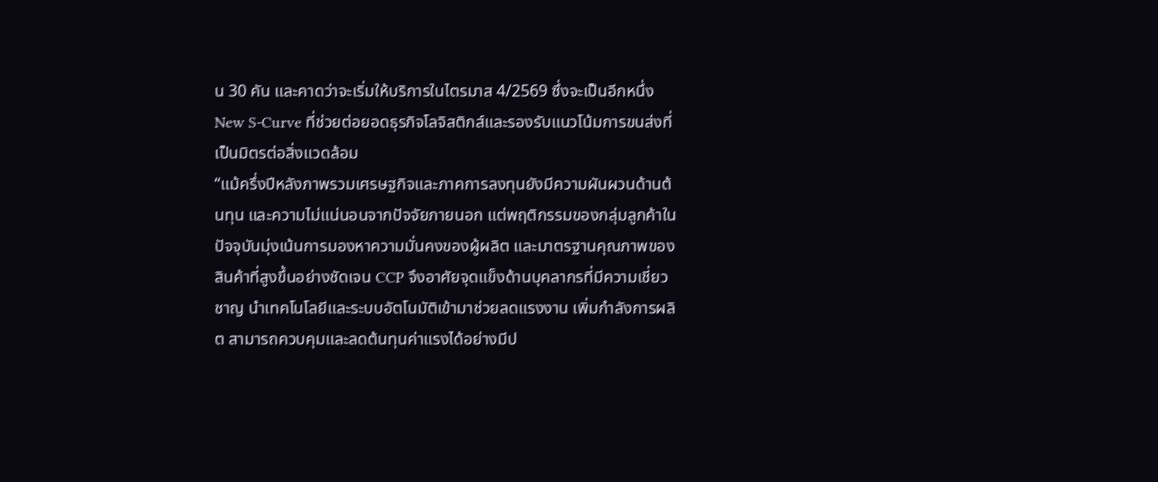น 30 คัน และคาดว่าจะเริ่มให้บริการในไตรมาส 4/2569 ซึ่งจะเป็นอีกหนึ่ง New S-Curve ที่ช่วยต่อยอดธุรกิจโลจิสติกส์และรองรับแนวโน้มการขนส่งที่เป็นมิตรต่อสิ่งแวดล้อม
“แม้ครึ่งปีหลังภาพรวมเศรษฐกิจและภาคการลงทุนยังมีความผันผวนด้านต้นทุน และความไม่แน่นอนจากปัจจัยภายนอก แต่พฤติกรรมของกลุ่มลูกค้าในปัจจุบันมุ่งเน้นการมองหาความมั่นคงของผู้ผลิต และมาตรฐานคุณภาพของสินค้าที่สูงขึ้นอย่างชัดเจน CCP จึงอาศัยจุดแข็งด้านบุคลากรที่มีความเชี่ยวชาญ นำเทคโนโลยีและระบบอัตโนมัติเข้ามาช่วยลดแรงงาน เพิ่มกำลังการผลิต สามารถควบคุมและลดต้นทุนค่าแรงได้อย่างมีป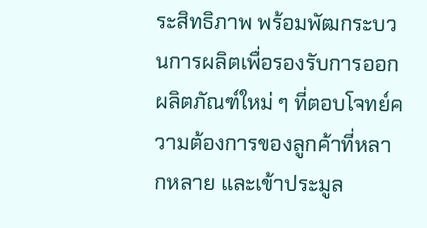ระสิทธิภาพ พร้อมพัฒกระบวนการผลิตเพื่อรองรับการออกผลิตภัณฑ์ใหม่ ๆ ที่ตอบโจทย์ความต้องการของลูกค้าที่หลากหลาย และเข้าประมูล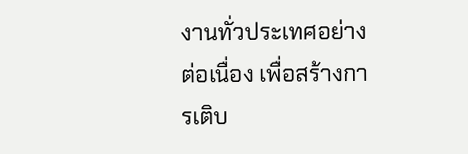งานทั่วประเทศอย่างต่อเนื่อง เพื่อสร้างการเติบ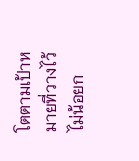โตตามเป้าหมายที่วางไว้ ไม่น้อยก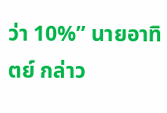ว่า 10%” นายอาทิตย์ กล่าว